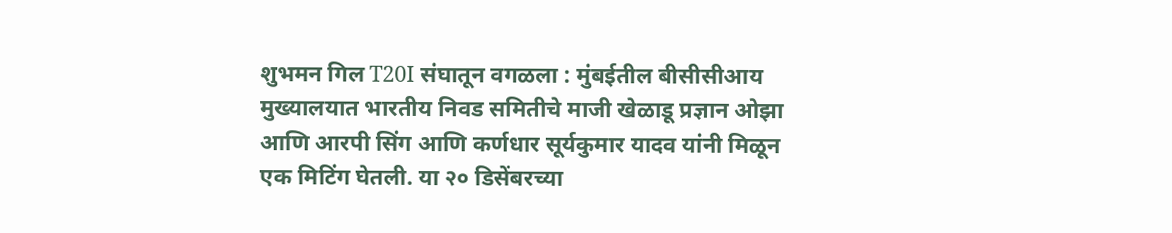शुभमन गिल T20I संघातून वगळला : मुंबईतील बीसीसीआय मुख्यालयात भारतीय निवड समितीचे माजी खेळाडू प्रज्ञान ओझा आणि आरपी सिंग आणि कर्णधार सूर्यकुमार यादव यांनी मिळून एक मिटिंग घेतली. या २० डिसेंबरच्या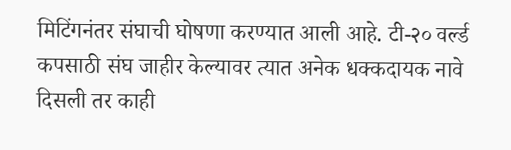मिटिंगनंतर संघाची घोषणा करण्यात आली आहे. टी-२० वर्ल्ड कपसाठी संघ जाहीर केल्यावर त्यात अनेक धक्कदायक नावे दिसली तर काही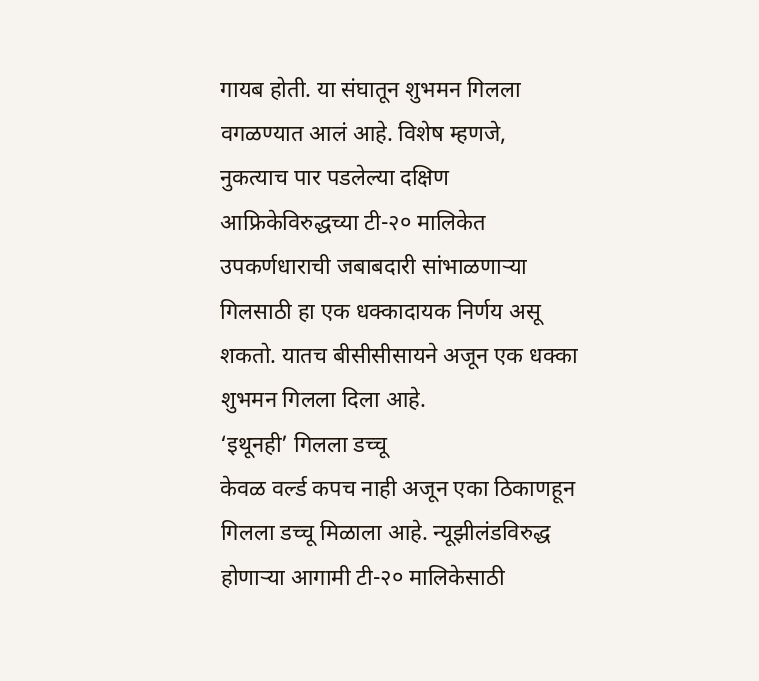गायब होती. या संघातून शुभमन गिलला वगळण्यात आलं आहे. विशेष म्हणजे, नुकत्याच पार पडलेल्या दक्षिण आफ्रिकेविरुद्धच्या टी-२० मालिकेत उपकर्णधाराची जबाबदारी सांभाळणाऱ्या गिलसाठी हा एक धक्कादायक निर्णय असू शकतो. यातच बीसीसीसायने अजून एक धक्का शुभमन गिलला दिला आहे.
‘इथूनही’ गिलला डच्चू
केवळ वर्ल्ड कपच नाही अजून एका ठिकाणहून गिलला डच्चू मिळाला आहे. न्यूझीलंडविरुद्ध होणाऱ्या आगामी टी-२० मालिकेसाठी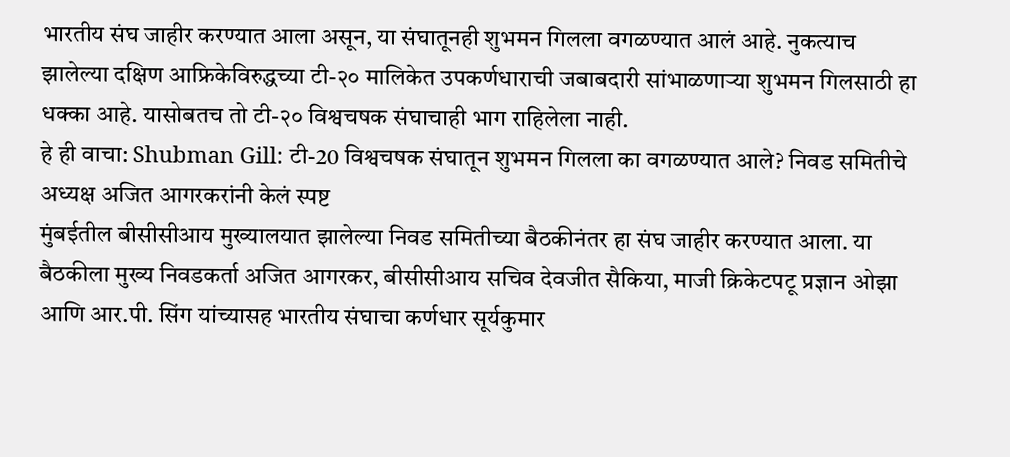भारतीय संघ जाहीर करण्यात आला असून, या संघातूनही शुभमन गिलला वगळण्यात आलं आहे. नुकत्याच झालेल्या दक्षिण आफ्रिकेविरुद्धच्या टी-२० मालिकेत उपकर्णधाराची जबाबदारी सांभाळणाऱ्या शुभमन गिलसाठी हा धक्का आहे. यासोबतच तो टी-२० विश्वचषक संघाचाही भाग राहिलेला नाही.
हे ही वाचा: Shubman Gill: टी-20 विश्वचषक संघातून शुभमन गिलला का वगळण्यात आले? निवड समितीचे अध्यक्ष अजित आगरकरांनी केलं स्पष्ट
मुंबईतील बीसीसीआय मुख्यालयात झालेल्या निवड समितीच्या बैठकीनंतर हा संघ जाहीर करण्यात आला. या बैठकीला मुख्य निवडकर्ता अजित आगरकर, बीसीसीआय सचिव देवजीत सैकिया, माजी क्रिकेटपटू प्रज्ञान ओझा आणि आर.पी. सिंग यांच्यासह भारतीय संघाचा कर्णधार सूर्यकुमार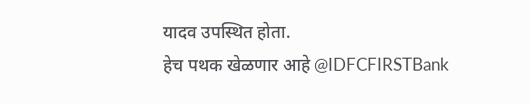यादव उपस्थित होता.
हेच पथक खेळणार आहे @IDFCFIRSTBank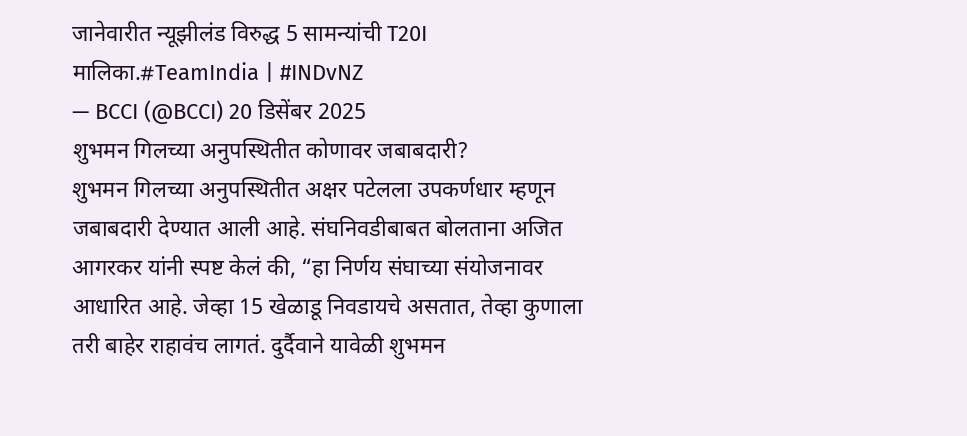जानेवारीत न्यूझीलंड विरुद्ध 5 सामन्यांची T20I मालिका.#TeamIndia | #INDvNZ
— BCCI (@BCCI) 20 डिसेंबर 2025
शुभमन गिलच्या अनुपस्थितीत कोणावर जबाबदारी?
शुभमन गिलच्या अनुपस्थितीत अक्षर पटेलला उपकर्णधार म्हणून जबाबदारी देण्यात आली आहे. संघनिवडीबाबत बोलताना अजित आगरकर यांनी स्पष्ट केलं की, “हा निर्णय संघाच्या संयोजनावर आधारित आहे. जेव्हा 15 खेळाडू निवडायचे असतात, तेव्हा कुणाला तरी बाहेर राहावंच लागतं. दुर्दैवाने यावेळी शुभमन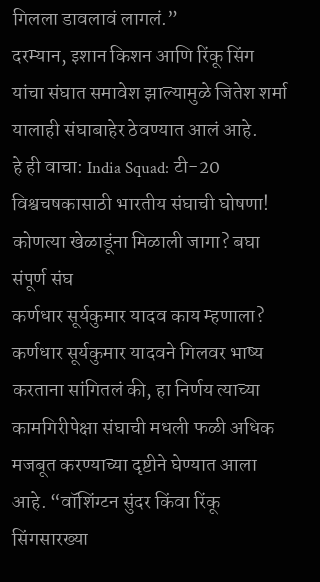गिलला डावलावं लागलं.”
दरम्यान, इशान किशन आणि रिंकू सिंग यांचा संघात समावेश झाल्यामुळे जितेश शर्मा यालाही संघाबाहेर ठेवण्यात आलं आहे.
हे ही वाचा: India Squad: टी-20 विश्वचषकासाठी भारतीय संघाची घोषणा! कोणत्या खेळाडूंना मिळाली जागा? बघा संपूर्ण संघ
कर्णधार सूर्यकुमार यादव काय म्हणाला?
कर्णधार सूर्यकुमार यादवने गिलवर भाष्य करताना सांगितलं की, हा निर्णय त्याच्या कामगिरीपेक्षा संघाची मधली फळी अधिक मजबूत करण्याच्या दृष्टीने घेण्यात आला आहे. “वॉशिंग्टन सुंदर किंवा रिंकू सिंगसारख्या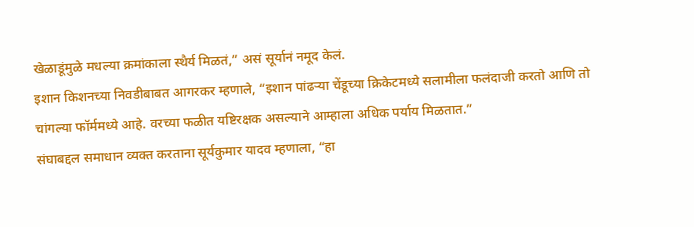खेळाडूंमुळे मधल्या क्रमांकाला स्थैर्य मिळतं,” असं सूर्यानं नमूद केलं.
इशान किशनच्या निवडीबाबत आगरकर म्हणाले, “इशान पांढऱ्या चेंडूच्या क्रिकेटमध्ये सलामीला फलंदाजी करतो आणि तो चांगल्या फॉर्ममध्ये आहे. वरच्या फळीत यष्टिरक्षक असल्याने आम्हाला अधिक पर्याय मिळतात.”
संघाबद्दल समाधान व्यक्त करताना सूर्यकुमार यादव म्हणाला, “हा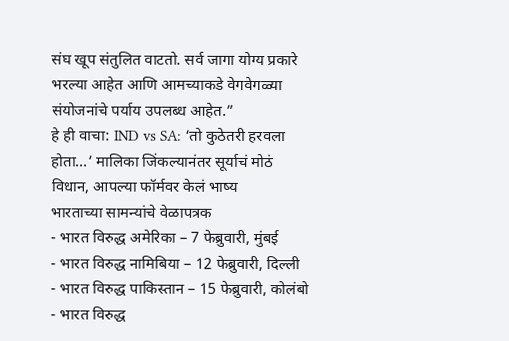संघ खूप संतुलित वाटतो. सर्व जागा योग्य प्रकारे भरल्या आहेत आणि आमच्याकडे वेगवेगळ्या संयोजनांचे पर्याय उपलब्ध आहेत.”
हे ही वाचा: IND vs SA: ‘तो कुठेतरी हरवला होता…’ मालिका जिंकल्यानंतर सूर्याचं मोठं विधान, आपल्या फॉर्मवर केलं भाष्य
भारताच्या सामन्यांचे वेळापत्रक
- भारत विरुद्ध अमेरिका – 7 फेब्रुवारी, मुंबई
- भारत विरुद्ध नामिबिया – 12 फेब्रुवारी, दिल्ली
- भारत विरुद्ध पाकिस्तान – 15 फेब्रुवारी, कोलंबो
- भारत विरुद्ध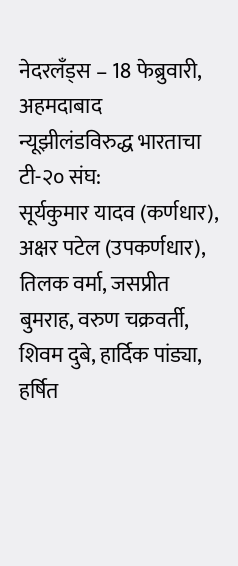नेदरलँड्स – 18 फेब्रुवारी, अहमदाबाद
न्यूझीलंडविरुद्ध भारताचा टी-२० संघ:
सूर्यकुमार यादव (कर्णधार), अक्षर पटेल (उपकर्णधार), तिलक वर्मा, जसप्रीत बुमराह, वरुण चक्रवर्ती, शिवम दुबे, हार्दिक पांड्या, हर्षित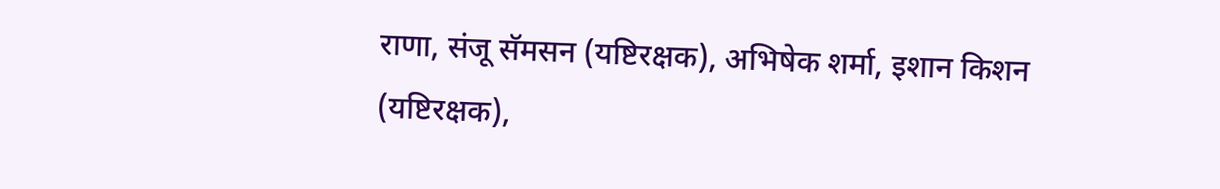राणा, संजू सॅमसन (यष्टिरक्षक), अभिषेक शर्मा, इशान किशन (यष्टिरक्षक),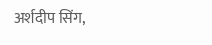अर्शदीप सिंग,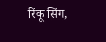रिंकू सिंग,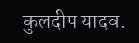कुलदीप यादव.